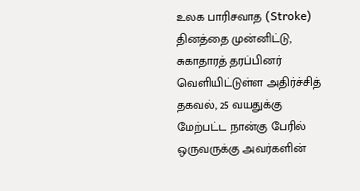உலக பாரிசவாத (Stroke) தினத்தை முன்னிட்டு, சுகாதாரத் தரப்பினர் வெளியிட்டுள்ள அதிர்ச்சித் தகவல், 25 வயதுக்கு மேற்பட்ட நான்கு பேரில் ஒருவருக்கு அவர்களின்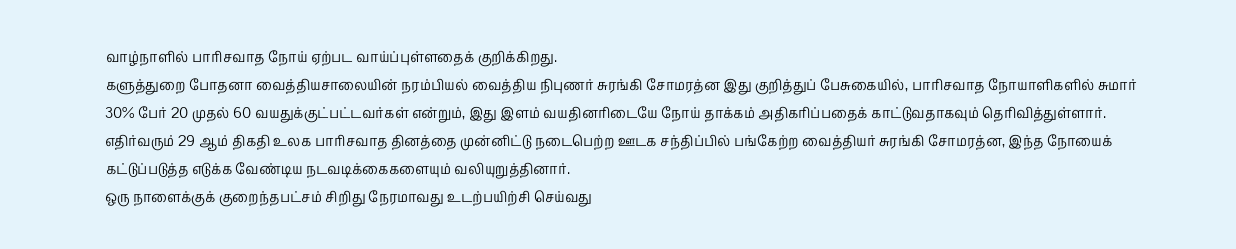வாழ்நாளில் பாரிசவாத நோய் ஏற்பட வாய்ப்புள்ளதைக் குறிக்கிறது.
களுத்துறை போதனா வைத்தியசாலையின் நரம்பியல் வைத்திய நிபுணர் சுரங்கி சோமரத்ன இது குறித்துப் பேசுகையில், பாரிசவாத நோயாளிகளில் சுமார் 30% பேர் 20 முதல் 60 வயதுக்குட்பட்டவர்கள் என்றும், இது இளம் வயதினரிடையே நோய் தாக்கம் அதிகரிப்பதைக் காட்டுவதாகவும் தெரிவித்துள்ளார்.
எதிர்வரும் 29 ஆம் திகதி உலக பாரிசவாத தினத்தை முன்னிட்டு நடைபெற்ற ஊடக சந்திப்பில் பங்கேற்ற வைத்தியர் சுரங்கி சோமரத்ன, இந்த நோயைக் கட்டுப்படுத்த எடுக்க வேண்டிய நடவடிக்கைகளையும் வலியுறுத்தினார்.
ஒரு நாளைக்குக் குறைந்தபட்சம் சிறிது நேரமாவது உடற்பயிற்சி செய்வது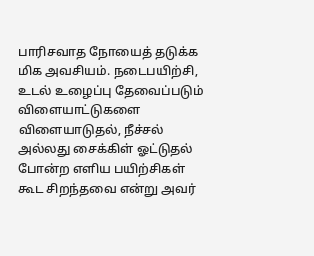பாரிசவாத நோயைத் தடுக்க மிக அவசியம். நடைபயிற்சி, உடல் உழைப்பு தேவைப்படும் விளையாட்டுகளை விளையாடுதல், நீச்சல் அல்லது சைக்கிள் ஓட்டுதல் போன்ற எளிய பயிற்சிகள் கூட சிறந்தவை என்று அவர்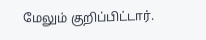மேலும் குறிப்பிட்டார்.